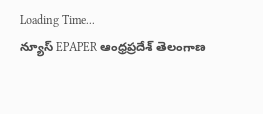Loading Time...
న్యూస్ EPAPER ఆంధ్రప్రదేశ్ తెలంగాణ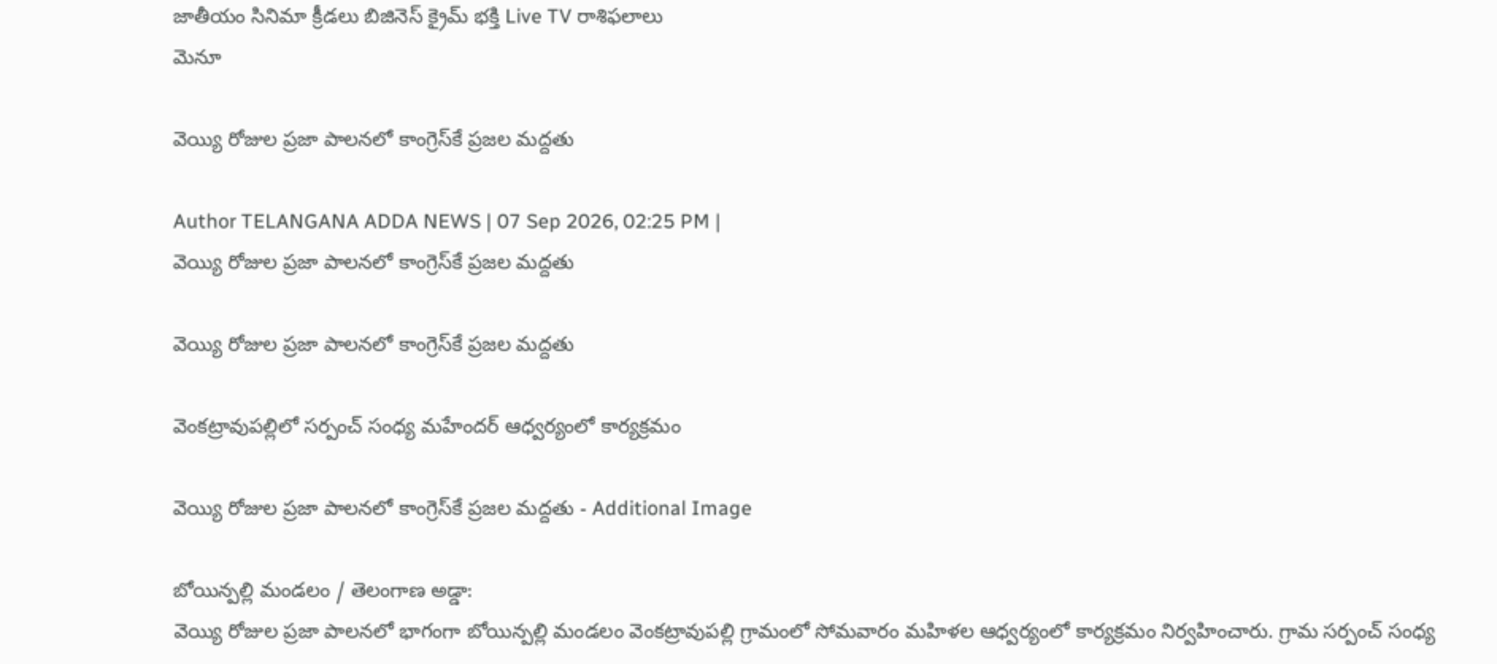జాతీయం సినిమా క్రీడలు బిజినెస్ క్రైమ్ భక్తి Live TV రాశిఫలాలు
మెనూ

వెయ్యి రోజుల ప్రజా పాలనలో కాంగ్రెస్‌కే ప్రజల మద్దతు

Author TELANGANA ADDA NEWS | 07 Sep 2026, 02:25 PM |
వెయ్యి రోజుల ప్రజా పాలనలో కాంగ్రెస్‌కే ప్రజల మద్దతు

వెయ్యి రోజుల ప్రజా పాలనలో కాంగ్రెస్‌కే ప్రజల మద్దతు

వెంకట్రావుపల్లిలో సర్పంచ్ సంధ్య మహేందర్ ఆధ్వర్యంలో కార్యక్రమం

వెయ్యి రోజుల ప్రజా పాలనలో కాంగ్రెస్‌కే ప్రజల మద్దతు - Additional Image

బోయిన్పల్లి మండలం / తెలంగాణ అడ్డా:
వెయ్యి రోజుల ప్రజా పాలనలో భాగంగా బోయిన్పల్లి మండలం వెంకట్రావుపల్లి గ్రామంలో సోమవారం మహిళల ఆధ్వర్యంలో కార్యక్రమం నిర్వహించారు. గ్రామ సర్పంచ్ సంధ్య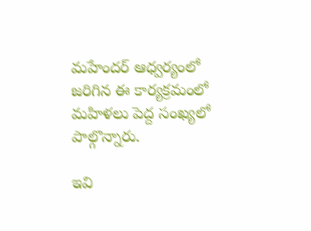మహేందర్ ఆధ్వర్యంలో జరిగిన ఈ కార్యక్రమంలో మహిళలు పెద్ద సంఖ్యలో పాల్గొన్నారు.

ఇవి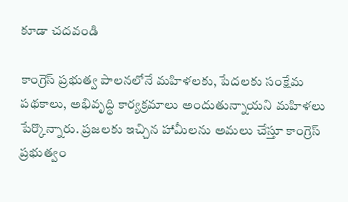కూడా చదవండి

కాంగ్రెస్ ప్రభుత్వ పాలనలోనే మహిళలకు, పేదలకు సంక్షేమ పథకాలు, అభివృద్ధి కార్యక్రమాలు అందుతున్నాయని మహిళలు పేర్కొన్నారు. ప్రజలకు ఇచ్చిన హామీలను అమలు చేస్తూ కాంగ్రెస్ ప్రభుత్వం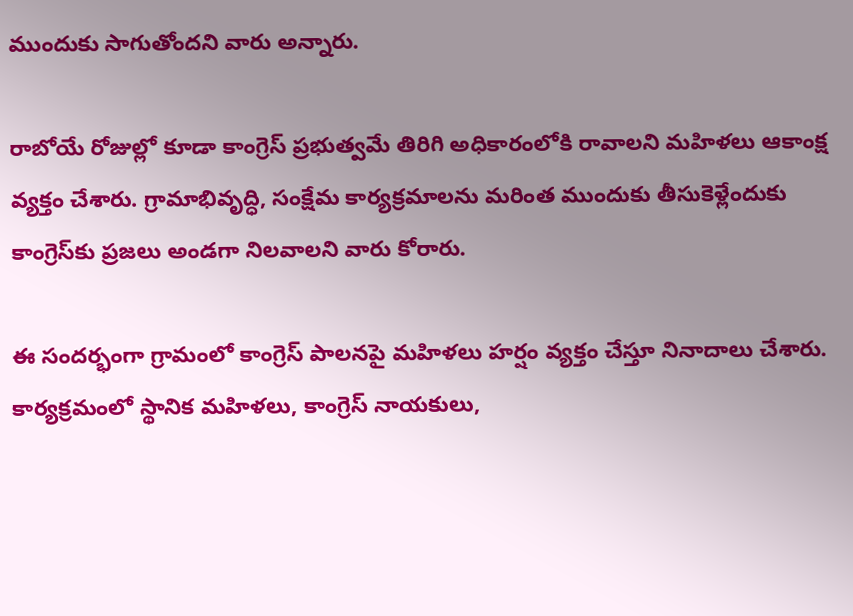ముందుకు సాగుతోందని వారు అన్నారు.

రాబోయే రోజుల్లో కూడా కాంగ్రెస్ ప్రభుత్వమే తిరిగి అధికారంలోకి రావాలని మహిళలు ఆకాంక్ష వ్యక్తం చేశారు. గ్రామాభివృద్ధి, సంక్షేమ కార్యక్రమాలను మరింత ముందుకు తీసుకెళ్లేందుకు కాంగ్రెస్‌కు ప్రజలు అండగా నిలవాలని వారు కోరారు.

ఈ సందర్భంగా గ్రామంలో కాంగ్రెస్ పాలనపై మహిళలు హర్షం వ్యక్తం చేస్తూ నినాదాలు చేశారు. కార్యక్రమంలో స్థానిక మహిళలు, కాంగ్రెస్ నాయకులు,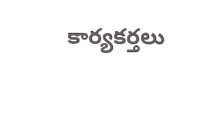కార్యకర్తలు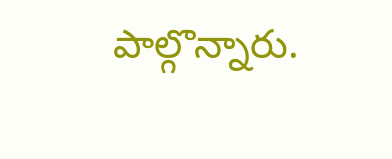పాల్గొన్నారు.